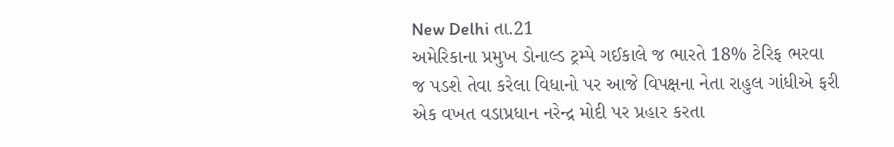New Delhi તા.21
અમેરિકાના પ્રમુખ ડોનાલ્ડ ટ્રમ્પે ગઈકાલે જ ભારતે 18% ટેરિફ ભરવા જ પડશે તેવા કરેલા વિધાનો પર આજે વિપક્ષના નેતા રાહુલ ગાંધીએ ફરી એક વખત વડાપ્રધાન નરેન્દ્ર મોદી પર પ્રહાર કરતા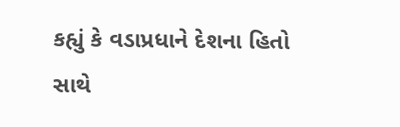કહ્યું કે વડાપ્રધાને દેશના હિતો સાથે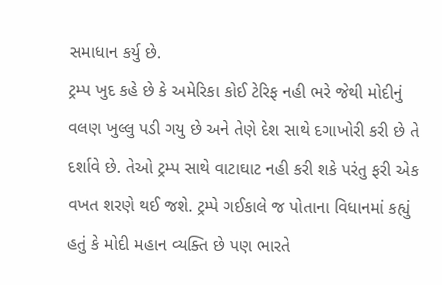સમાધાન કર્યુ છે.
ટ્રમ્પ ખુદ કહે છે કે અમેરિકા કોઈ ટેરિફ નહી ભરે જેથી મોદીનું વલણ ખુલ્લુ પડી ગયુ છે અને તેણે દેશ સાથે દગાખોરી કરી છે તે દર્શાવે છે. તેઓ ટ્રમ્પ સાથે વાટાઘાટ નહી કરી શકે પરંતુ ફરી એક વખત શરણે થઈ જશે. ટ્રમ્પે ગઈકાલે જ પોતાના વિધાનમાં કહ્યું હતું કે મોદી મહાન વ્યક્તિ છે પણ ભારતે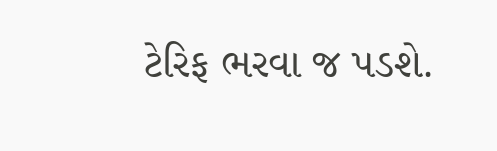ટેરિફ ભરવા જ પડશે.